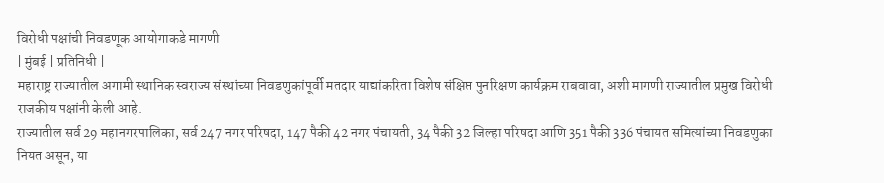विरोधी पक्षांची निवडणूक आयोगाकडे मागणी
| मुंबई | प्रतिनिधी |
महाराष्ट्र राज्यातील अगामी स्थानिक स्वराज्य संस्थांच्या निवडणुकांपूर्वी मतदार याद्यांकरिता विशेष संक्षिप्त पुनरिक्षण कार्यक्रम राबवावा, अशी मागणी राज्यातील प्रमुख विरोधी राजकीय पक्षांनी केली आहे.
राज्यातील सर्व 29 महानगरपालिका, सर्व 247 नगर परिषदा, 147 पैकी 42 नगर पंचायती, 34 पैकी 32 जिल्हा परिषदा आणि 351 पैकी 336 पंचायत समित्यांच्या निवडणुका नियत असून, या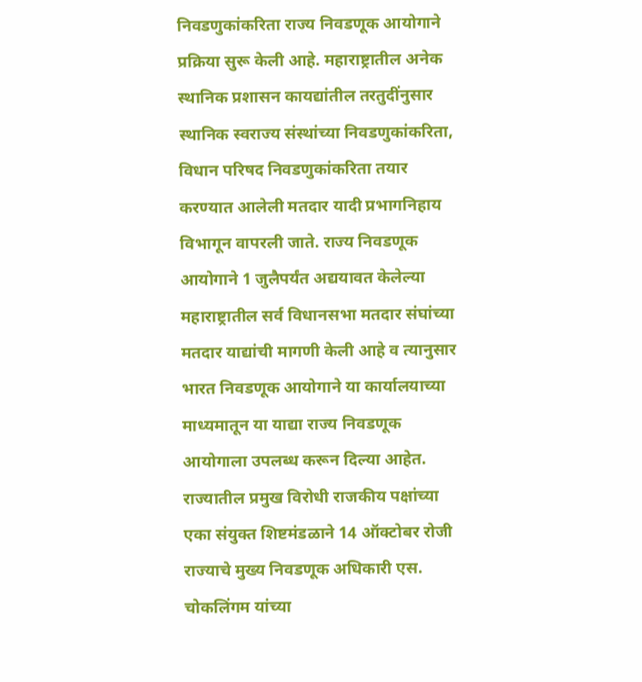निवडणुकांकरिता राज्य निवडणूक आयोगाने प्रक्रिया सुरू केली आहे. महाराष्ट्रातील अनेक स्थानिक प्रशासन कायद्यांतील तरतुदींनुसार स्थानिक स्वराज्य संस्थांच्या निवडणुकांकरिता, विधान परिषद निवडणुकांकरिता तयार करण्यात आलेली मतदार यादी प्रभागनिहाय विभागून वापरली जाते. राज्य निवडणूक आयोगाने 1 जुलैपर्यंत अद्ययावत केलेल्या महाराष्ट्रातील सर्व विधानसभा मतदार संघांच्या मतदार याद्यांची मागणी केली आहे व त्यानुसार भारत निवडणूक आयोगाने या कार्यालयाच्या माध्यमातून या याद्या राज्य निवडणूक आयोगाला उपलब्ध करून दिल्या आहेत. राज्यातील प्रमुख विरोधी राजकीय पक्षांच्या एका संयुक्त शिष्टमंडळाने 14 ऑक्टोबर रोजी राज्याचे मुख्य निवडणूक अधिकारी एस. चोकलिंगम यांच्या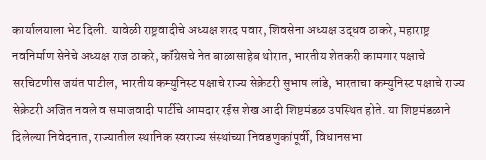कार्यालयाला भेट दिली. यावेळी राष्ट्रवादीचे अध्यक्ष शरद पवार, शिवसेना अध्यक्ष उद्धव ठाकरे, महाराष्ट्र नवनिर्माण सेनेचे अध्यक्ष राज ठाकरे, कॉंग्रेसचे नेत बाळासाहेब थोरात, भारतीय शेतकरी कामगार पक्षाचे सरचिटणीस जयंत पाटील, भारतीय कम्युनिस्ट पक्षाचे राज्य सेक्रेटरी सुभाष लांडे, भारताचा कम्युनिस्ट पक्षाचे राज्य सेक्रेटरी अजित नवले व समाजवादी पार्टीचे आमदार रईस शेख आदी शिष्टमंडळ उपस्थित होते. या शिष्टमंडळाने दिलेल्या निवेदनात, राज्यातील स्थानिक स्वराज्य संस्थांच्या निवडणुकांपूर्वी, विधानसभा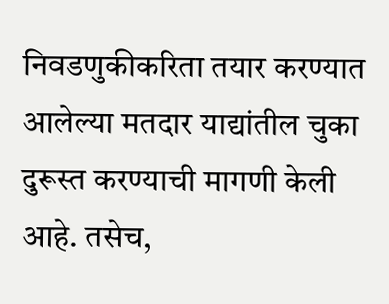निवडणुकीकरिता तयार करण्यात आलेल्या मतदार याद्यांतील चुका दुरूस्त करण्याची मागणी केली आहे. तसेच,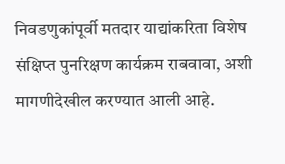निवडणुकांपूर्वी मतदार याद्यांकरिता विशेष संक्षिप्त पुनरिक्षण कार्यक्रम राबवावा, अशी मागणीदेखील करण्यात आली आहे.